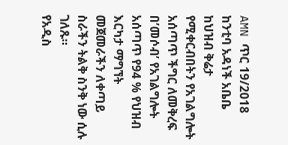AMN ጥር 19/2018
ከንቲባ አዳነች አቤቤ ከህዝብ ቅሬታ የሚቀርብበትን የአገልግሎት አሰጣጥ ችግር ለመቅረፍ በ’መሶብ’ የአገልግሎት አሰጣጥ የ94 % የህዝብ እርካታ ማግኘት መጀመራችን ለቀጣይ ስራችን ትልቅ ስንቅ ነው ሲሉ ገለጹ።
የአዲስ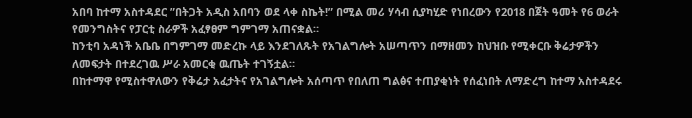አበባ ከተማ አስተዳደር ”በትጋት አዲስ አበባን ወደ ላቀ ስኬት!” በሚል መሪ ሃሳብ ሲያካሂድ የነበረውን የ2018 በጀት ዓመት የ6 ወራት የመንግስትና የፓርቲ ስራዎች አፈፃፀም ግምገማ አጠናቋል።
ከንቲባ አዳነች አቤቤ በግምገማ መድረኩ ላይ እንደገለጹት የአገልግሎት አሠጣጥን በማዘመን ከህዝቡ የሚቀርቡ ቅሬታዎችን ለመፍታት በተደረገዉ ሥራ አመርቂ ዉጤት ተገኝቷል።
በከተማዋ የሚስተዋለውን የቅሬታ አፈታትና የአገልግሎት አሰጣጥ የበለጠ ግልፅና ተጠያቂነት የሰፈነበት ለማድረግ ከተማ አስተዳደሩ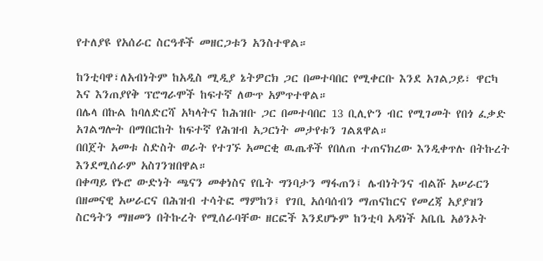የተለያዩ የአሰራር ስርዓቶች መዘርጋቱን አንስተዋል።

ከንቲባዋ፣ለአብነትም ከአዲስ ሚዲያ ኔትዎርክ ጋር በመተባበር የሚቀርቡ እንደ አገልጋይ፣ ዋርካ እና እንጠያየቅ ፕሮግራሞች ከፍተኛ ለውጥ አምጥተዋል።
በሌላ በኩል ከባለድርሻ አካላትና ከሕዝቡ ጋር በመተባበር 13 ቢሊዮን ብር የሚገመት የበጎ ፈቃድ አገልግሎት በማበርከት ከፍተኛ የሕዝብ አጋርነት መታየቱን ገልጸዋል።
በበጀት አመቱ ስድስት ወራት የተገኙ አመርቂ ዉጤቶች የበለጠ ተጠናክረው እንዲቀጥሉ በትኩረት እንደሚሰራም አስገንዝበዋል።
በቀጣይ የኑሮ ውድነት ጫናን መቀነስና የቤት ግንባታን ማፋጠን፤ ሌብነትንና ብልሹ አሠራርን በዘመናዊ አሠራርና በሕዝብ ተሳትፎ ማምከን፤ የገቢ አሰባሰብን ማጠናከርና የመረጃ አያያዝን ስርዓትን ማዘመን በትኩረት የሚሰራባቸው ዘርፎች እንደሆኑም ከንቲባ አዳነች አቤቤ አፅንኦት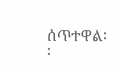ሰጥተዋል፡፡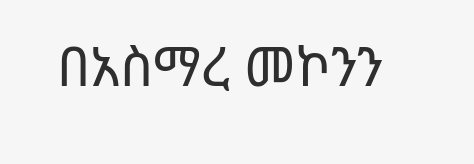በአስማረ መኮንን